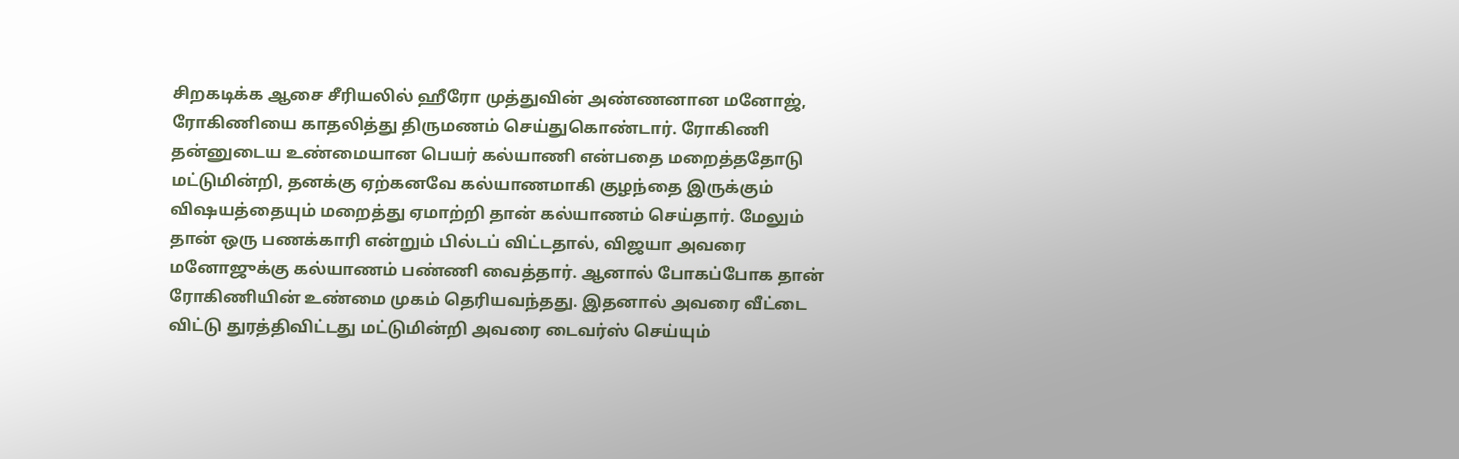சிறகடிக்க ஆசை சீரியலில் ஹீரோ முத்துவின் அண்ணனான மனோஜ், ரோகிணியை காதலித்து திருமணம் செய்துகொண்டார். ரோகிணி தன்னுடைய உண்மையான பெயர் கல்யாணி என்பதை மறைத்ததோடு மட்டுமின்றி, தனக்கு ஏற்கனவே கல்யாணமாகி குழந்தை இருக்கும் விஷயத்தையும் மறைத்து ஏமாற்றி தான் கல்யாணம் செய்தார். மேலும் தான் ஒரு பணக்காரி என்றும் பில்டப் விட்டதால், விஜயா அவரை மனோஜுக்கு கல்யாணம் பண்ணி வைத்தார். ஆனால் போகப்போக தான் ரோகிணியின் உண்மை முகம் தெரியவந்தது. இதனால் அவரை வீட்டை விட்டு துரத்திவிட்டது மட்டுமின்றி அவரை டைவர்ஸ் செய்யும்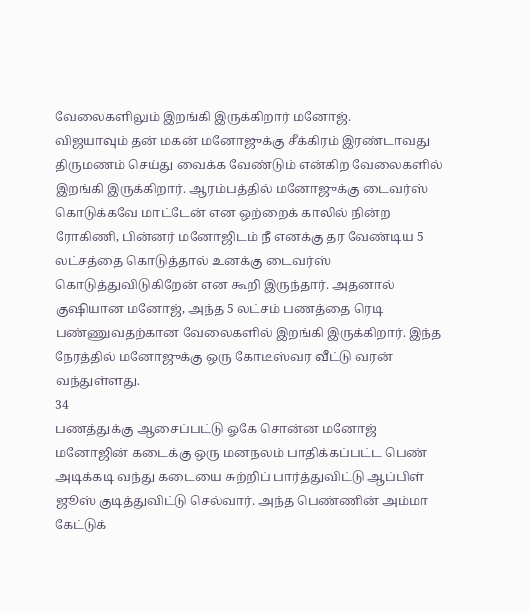வேலைகளிலும் இறங்கி இருக்கிறார் மனோஜ்.
விஜயாவும் தன் மகன் மனோஜுக்கு சீக்கிரம் இரண்டாவது திருமணம் செய்து வைக்க வேண்டும் என்கிற வேலைகளில் இறங்கி இருக்கிறார். ஆரம்பத்தில் மனோஜுக்கு டைவர்ஸ் கொடுக்கவே மாட்டேன் என ஒற்றைக் காலில் நின்ற ரோகிணி, பின்னர் மனோஜிடம் நீ எனக்கு தர வேண்டிய 5 லட்சத்தை கொடுத்தால் உனக்கு டைவர்ஸ் கொடுத்துவிடுகிறேன் என கூறி இருந்தார். அதனால் குஷியான மனோஜ், அந்த 5 லட்சம் பணத்தை ரெடி பண்ணுவதற்கான வேலைகளில் இறங்கி இருக்கிறார். இந்த நேரத்தில் மனோஜுக்கு ஒரு கோடீஸ்வர வீட்டு வரன் வந்துள்ளது.
34
பணத்துக்கு ஆசைப்பட்டு ஓகே சொன்ன மனோஜ்
மனோஜின் கடைக்கு ஒரு மனநலம் பாதிக்கப்பட்ட பெண் அடிக்கடி வந்து கடையை சுற்றிப் பார்த்துவிட்டு ஆப்பிள் ஜூஸ் குடித்துவிட்டு செல்வார். அந்த பெண்ணின் அம்மா கேட்டுக்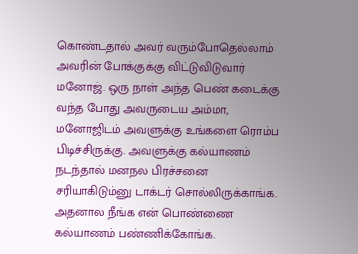கொண்டதால் அவர் வரும்போதெல்லாம் அவரின் போக்குக்கு விட்டுவிடுவார் மனோஜ். ஒரு நாள் அந்த பெண் கடைக்கு வந்த போது அவருடைய அம்மா, மனோஜிடம் அவளுக்கு உங்களை ரொம்ப பிடிச்சிருக்கு. அவளுக்கு கல்யாணம் நடந்தால் மனநல பிரச்சனை சரியாகிடும்னு டாக்டர் சொல்லிருக்காங்க. அதனால நீங்க என் பொண்ணை கல்யாணம் பண்ணிக்கோங்க.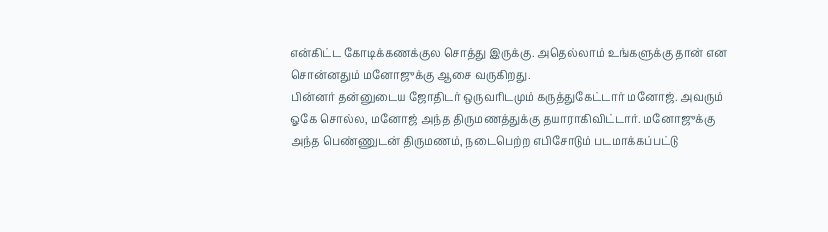என்கிட்ட கோடிக்கணக்குல சொத்து இருக்கு. அதெல்லாம் உங்களுக்கு தான் என சொன்னதும் மனோஜுக்கு ஆசை வருகிறது.
பின்னர் தன்னுடைய ஜோதிடர் ஒருவரிடமும் கருத்துகேட்டார் மனோஜ். அவரும் ஓகே சொல்ல, மனோஜ் அந்த திருமணத்துக்கு தயாராகிவிட்டார். மனோஜுக்கு அந்த பெண்ணுடன் திருமணம், நடைபெற்ற எபிசோடும் படமாக்கப்பட்டு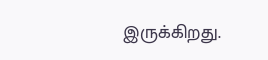இருக்கிறது.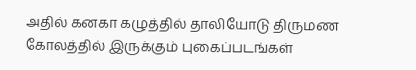அதில் கனகா கழுத்தில் தாலியோடு திருமண கோலத்தில் இருக்கும் புகைப்படங்கள்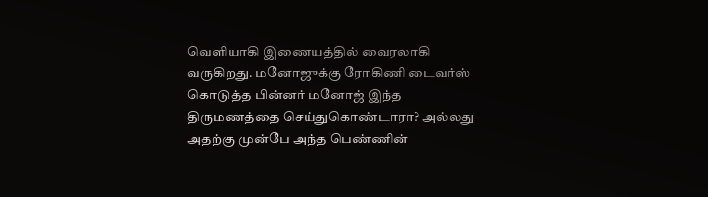வெளியாகி இணையத்தில் வைரலாகி வருகிறது. மனோஜுக்கு ரோகிணி டைவர்ஸ் கொடுத்த பின்னர் மனோஜ் இந்த திருமணத்தை செய்துகொண்டாரா? அல்லது அதற்கு முன்பே அந்த பெண்ணின்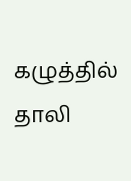கழுத்தில் தாலி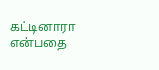கட்டினாரா என்பதை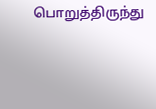பொறுத்திருந்து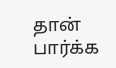தான் பார்க்க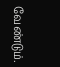வேண்டும்.